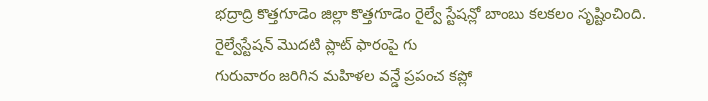భద్రాద్రి కొత్తగూడెం జిల్లా కొత్తగూడెం రైల్వే స్టేషన్లో బాంబు కలకలం సృష్టించింది. రైల్వేస్టేషన్ మొదటి ప్లాట్ ఫారంపై గు
గురువారం జరిగిన మహిళల వన్డే ప్రపంచ కప్లో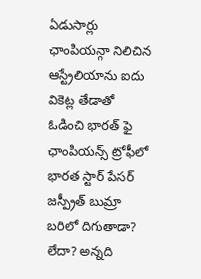ఏడుసార్లు ఛాంపియన్గా నిలిచిన ఆస్ట్రేలియాను ఐదు వికెట్ల తేడాతో ఓడించి భారత్ ఫై
ఛాంపియన్స్ ట్రోఫీలో భారత స్టార్ పేసర్ జస్ప్రీత్ బుమ్రా బరిలో దిగుతాడా? లేదా? అన్నది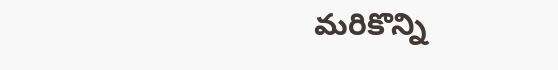మరికొన్ని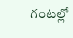గంటల్లో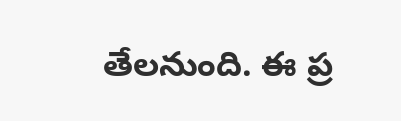తేలనుంది. ఈ ప్ర